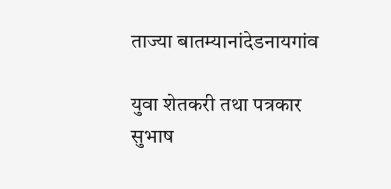ताज्या बातम्यानांदेडनायगांव

युवा शेतकरी तथा पत्रकार सुभाष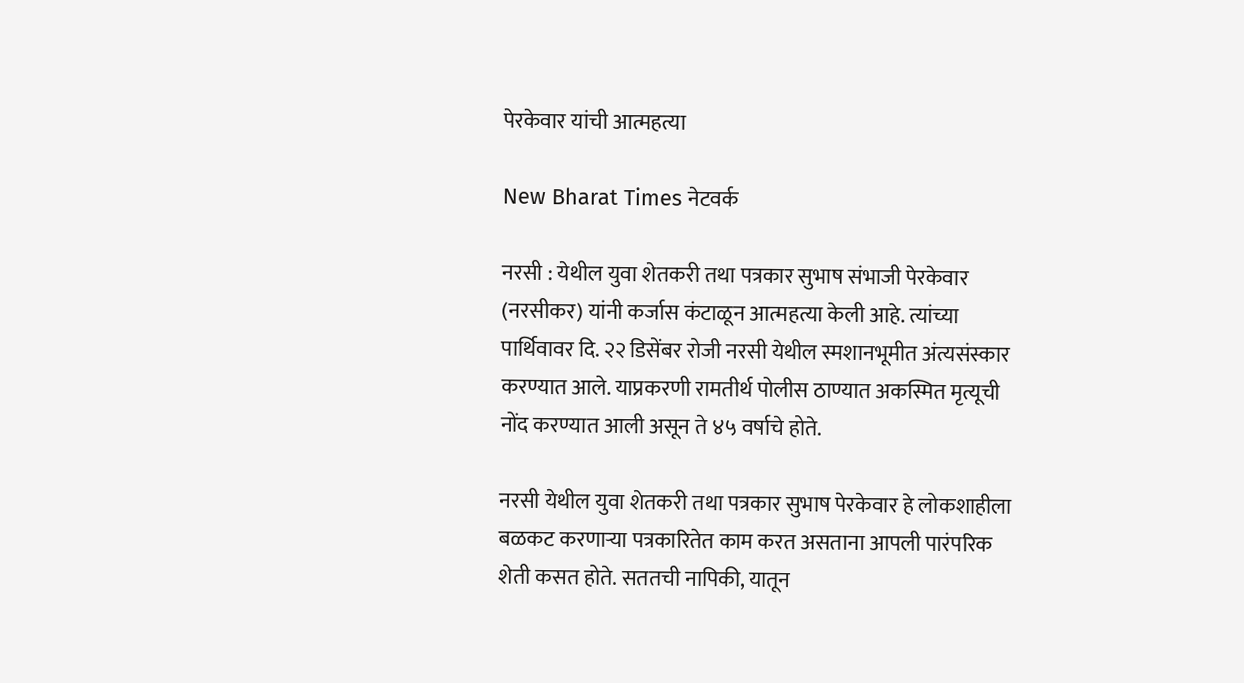पेरकेवार यांची आत्महत्या

New Bharat Times नेटवर्क

नरसी : येथील युवा शेतकरी तथा पत्रकार सुभाष संभाजी पेरकेवार (नरसीकर) यांनी कर्जास कंटाळून आत्महत्या केली आहे. त्यांच्या पार्थिवावर दि. २२ डिसेंबर रोजी नरसी येथील स्मशानभूमीत अंत्यसंस्कार करण्यात आले. याप्रकरणी रामतीर्थ पोलीस ठाण्यात अकस्मित मृत्यूची नोंद करण्यात आली असून ते ४५ वर्षाचे होते.

नरसी येथील युवा शेतकरी तथा पत्रकार सुभाष पेरकेवार हे लोकशाहीला बळकट करणाऱ्या पत्रकारितेत काम करत असताना आपली पारंपरिक शेती कसत होते. सततची नापिकी, यातून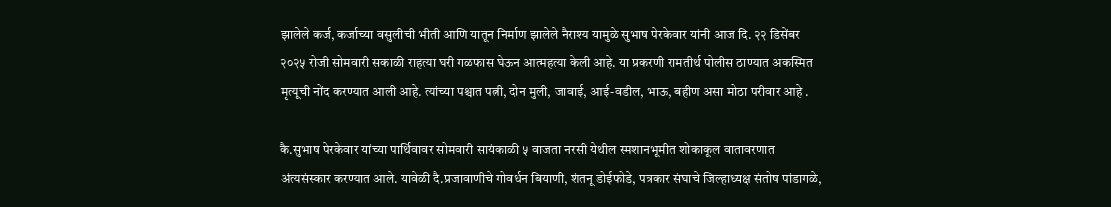झालेले कर्ज, कर्जाच्या वसुलीची भीती आणि यातून निर्माण झालेले नैराश्य यामुळे सुभाष पेरकेवार यांनी आज दि. २२ डिसेंबर २०२५ रोजी सोमवारी सकाळी राहत्या घरी गळफास घेऊन आत्महत्या केली आहे. या प्रकरणी रामतीर्थ पोलीस ठाण्यात अकस्मित मृत्यूची नोंद करण्यात आली आहे. त्यांच्या पश्चात पत्नी, दोन मुली, जावाई, आई-वडील, भाऊ, बहीण असा मोठा परीवार आहे .

कै.सुभाष पेरकेवार यांच्या पार्थिवावर सोमवारी सायंकाळी ५ वाजता नरसी येथील स्मशानभूमीत शोकाकूल वातावरणात अंत्यसंस्कार करण्यात आले. यावेळी दै.प्रजावाणीचे गोवर्धन बियाणी, शंतनू डोईफोडे, पत्रकार संघाचे जिल्हाध्यक्ष संतोष पांडागळे,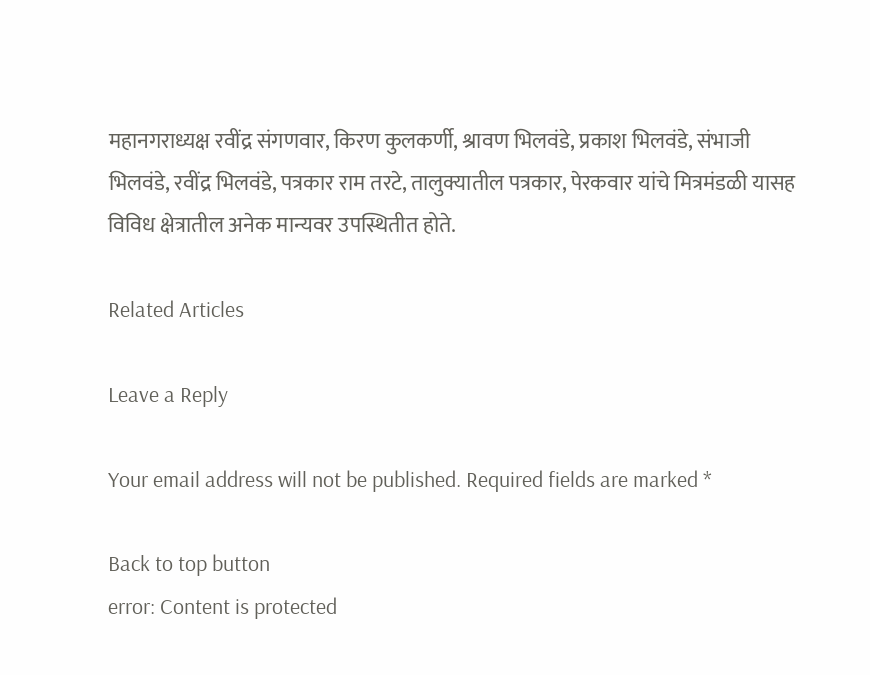महानगराध्यक्ष रवींद्र संगणवार, किरण कुलकर्णी, श्रावण भिलवंडे, प्रकाश भिलवंडे, संभाजी भिलवंडे, रवींद्र भिलवंडे, पत्रकार राम तरटे, तालुक्यातील पत्रकार, पेरकवार यांचे मित्रमंडळी यासह विविध क्षेत्रातील अनेक मान्यवर उपस्थितीत होते.

Related Articles

Leave a Reply

Your email address will not be published. Required fields are marked *

Back to top button
error: Content is protected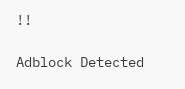!!

Adblock Detected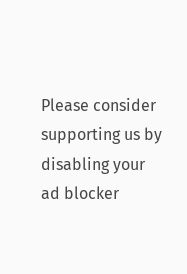Please consider supporting us by disabling your ad blocker